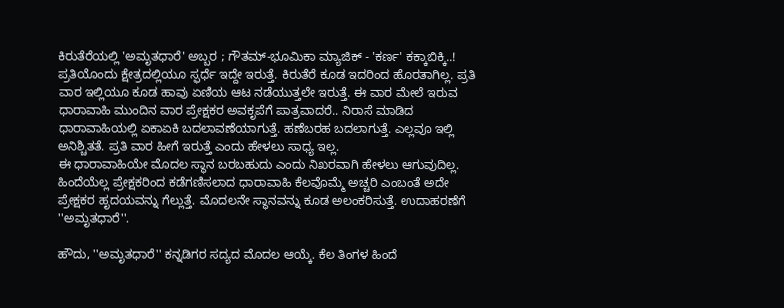ಕಿರುತೆರೆಯಲ್ಲಿ 'ಅಮೃತಧಾರೆ' ಅಬ್ಬರ ; ಗೌತಮ್-ಭೂಮಿಕಾ ಮ್ಯಾಜಿಕ್ - 'ಕರ್ಣ' ಕಕ್ಕಾಬಿಕ್ಕಿ..!
ಪ್ರತಿಯೊಂದು ಕ್ಷೇತ್ರದಲ್ಲಿಯೂ ಸ್ಫರ್ಧೆ ಇದ್ದೇ ಇರುತ್ತೆ. ಕಿರುತೆರೆ ಕೂಡ ಇದರಿಂದ ಹೊರತಾಗಿಲ್ಲ. ಪ್ರತಿ ವಾರ ಇಲ್ಲಿಯೂ ಕೂಡ ಹಾವು ಏಣಿಯ ಆಟ ನಡೆಯುತ್ತಲೇ ಇರುತ್ತೆ. ಈ ವಾರ ಮೇಲೆ ಇರುವ ಧಾರಾವಾಹಿ ಮುಂದಿನ ವಾರ ಪ್ರೇಕ್ಷಕರ ಅವಕೃಪೆಗೆ ಪಾತ್ರವಾದರೆ.. ನಿರಾಸೆ ಮಾಡಿದ ಧಾರಾವಾಹಿಯಲ್ಲಿ ಏಕಾಏಕಿ ಬದಲಾವಣೆಯಾಗುತ್ತೆ. ಹಣೆಬರಹ ಬದಲಾಗುತ್ತೆ. ಎಲ್ಲವೂ ಇಲ್ಲಿ ಅನಿಶ್ಚಿತತೆ. ಪ್ರತಿ ವಾರ ಹೀಗೆ ಇರುತ್ತೆ ಎಂದು ಹೇಳಲು ಸಾಧ್ಯ ಇಲ್ಲ.
ಈ ಧಾರಾವಾಹಿಯೇ ಮೊದಲ ಸ್ಥಾನ ಬರಬಹುದು ಎಂದು ನಿಖರವಾಗಿ ಹೇಳಲು ಆಗುವುದಿಲ್ಲ. ಹಿಂದೆಯೆಲ್ಲ ಪ್ರೇಕ್ಷಕರಿಂದ ಕಡೆಗಣಿಸಲಾದ ಧಾರಾವಾಹಿ ಕೆಲವೊಮ್ಮೆ ಅಚ್ಚರಿ ಎಂಬಂತೆ ಅದೇ ಪ್ರೇಕ್ಷಕರ ಹೃದಯವನ್ನು ಗೆಲ್ಲುತ್ತೆ. ಮೊದಲನೇ ಸ್ಥಾನವನ್ನು ಕೂಡ ಅಲಂಕರಿಸುತ್ತೆ. ಉದಾಹರಣೆಗೆ ''ಅಮೃತಧಾರೆ''.

ಹೌದು, ''ಅಮೃತಧಾರೆ'' ಕನ್ನಡಿಗರ ಸದ್ಯದ ಮೊದಲ ಆಯ್ಕೆ. ಕೆಲ ತಿಂಗಳ ಹಿಂದೆ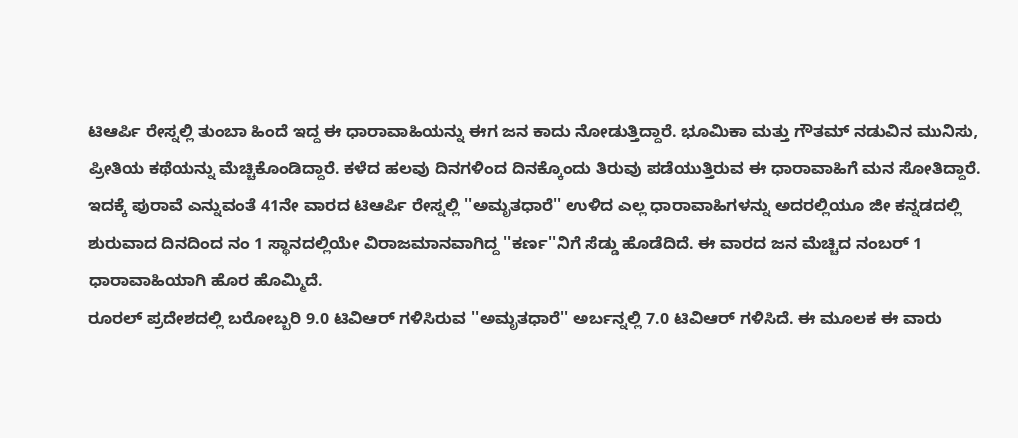ಟಿಆರ್ಪಿ ರೇಸ್ನಲ್ಲಿ ತುಂಬಾ ಹಿಂದೆ ಇದ್ದ ಈ ಧಾರಾವಾಹಿಯನ್ನು ಈಗ ಜನ ಕಾದು ನೋಡುತ್ತಿದ್ದಾರೆ. ಭೂಮಿಕಾ ಮತ್ತು ಗೌತಮ್ ನಡುವಿನ ಮುನಿಸು, ಪ್ರೀತಿಯ ಕಥೆಯನ್ನು ಮೆಚ್ಚಿಕೊಂಡಿದ್ದಾರೆ. ಕಳೆದ ಹಲವು ದಿನಗಳಿಂದ ದಿನಕ್ಕೊಂದು ತಿರುವು ಪಡೆಯುತ್ತಿರುವ ಈ ಧಾರಾವಾಹಿಗೆ ಮನ ಸೋತಿದ್ದಾರೆ.
ಇದಕ್ಕೆ ಪುರಾವೆ ಎನ್ನುವಂತೆ 41ನೇ ವಾರದ ಟಿಆರ್ಪಿ ರೇಸ್ನಲ್ಲಿ ''ಅಮೃತಧಾರೆ'' ಉಳಿದ ಎಲ್ಲ ಧಾರಾವಾಹಿಗಳನ್ನು ಅದರಲ್ಲಿಯೂ ಜೀ ಕನ್ನಡದಲ್ಲಿ ಶುರುವಾದ ದಿನದಿಂದ ನಂ 1 ಸ್ಥಾನದಲ್ಲಿಯೇ ವಿರಾಜಮಾನವಾಗಿದ್ದ ''ಕರ್ಣ''ನಿಗೆ ಸೆಡ್ಡು ಹೊಡೆದಿದೆ. ಈ ವಾರದ ಜನ ಮೆಚ್ಚಿದ ನಂಬರ್ 1 ಧಾರಾವಾಹಿಯಾಗಿ ಹೊರ ಹೊಮ್ಮಿದೆ.
ರೂರಲ್ ಪ್ರದೇಶದಲ್ಲಿ ಬರೋಬ್ಬರಿ 9.0 ಟಿವಿಆರ್ ಗಳಿಸಿರುವ ''ಅಮೃತಧಾರೆ'' ಅರ್ಬನ್ನಲ್ಲಿ 7.0 ಟಿವಿಆರ್ ಗಳಿಸಿದೆ. ಈ ಮೂಲಕ ಈ ವಾರು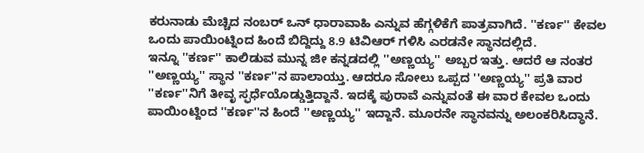ಕರುನಾಡು ಮೆಚ್ಚಿದ ನಂಬರ್ ಒನ್ ಧಾರಾವಾಹಿ ಎನ್ನುವ ಹೆಗ್ಗಳಿಕೆಗೆ ಪಾತ್ರವಾಗಿದೆ. ''ಕರ್ಣ'' ಕೇವಲ ಒಂದು ಪಾಯಿಂಟ್ನಿಂದ ಹಿಂದೆ ಬಿದ್ದಿದ್ದು 8.9 ಟಿವಿಆರ್ ಗಳಿಸಿ ಎರಡನೇ ಸ್ಥಾನದಲ್ಲಿದೆ.
ಇನ್ನೂ ''ಕರ್ಣ'' ಕಾಲಿಡುವ ಮುನ್ನ ಜೀ ಕನ್ನಡದಲ್ಲಿ ''ಅಣ್ಣಯ್ಯ'' ಅಬ್ಬರ ಇತ್ತು. ಆದರೆ ಆ ನಂತರ ''ಅಣ್ಣಯ್ಯ'' ಸ್ಥಾನ ''ಕರ್ಣ''ನ ಪಾಲಾಯ್ತು. ಆದರೂ ಸೋಲು ಒಪ್ಪದ ''ಅಣ್ಣಯ್ಯ'' ಪ್ರತಿ ವಾರ ''ಕರ್ಣ''ನಿಗೆ ತೀವೃ ಸ್ಫರ್ಧೆಯೊಡ್ಡುತ್ತಿದ್ದಾನೆ. ಇದಕ್ಕೆ ಪುರಾವೆ ಎನ್ನುವಂತೆ ಈ ವಾರ ಕೇವಲ ಒಂದು ಪಾಯಿಂಟ್ದಿಂದ ''ಕರ್ಣ''ನ ಹಿಂದೆ ''ಅಣ್ಣಯ್ಯ'' ಇದ್ದಾನೆ. ಮೂರನೇ ಸ್ಥಾನವನ್ನು ಅಲಂಕರಿಸಿದ್ಧಾನೆ.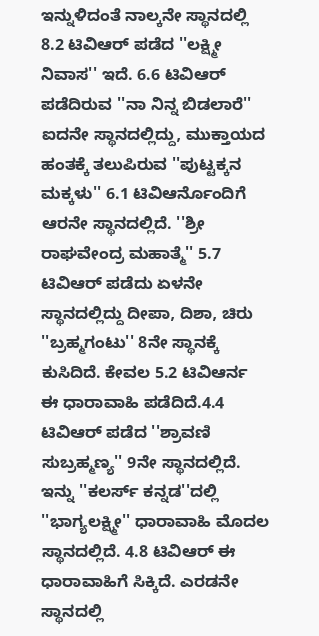ಇನ್ನುಳಿದಂತೆ ನಾಲ್ಕನೇ ಸ್ಥಾನದಲ್ಲಿ 8.2 ಟಿವಿಆರ್ ಪಡೆದ ''ಲಕ್ಷ್ಮೀ ನಿವಾಸ'' ಇದೆ. 6.6 ಟಿವಿಆರ್ ಪಡೆದಿರುವ ''ನಾ ನಿನ್ನ ಬಿಡಲಾರೆ'' ಐದನೇ ಸ್ಥಾನದಲ್ಲಿದ್ದು, ಮುಕ್ತಾಯದ ಹಂತಕ್ಕೆ ತಲುಪಿರುವ ''ಪುಟ್ಟಕ್ಕನ ಮಕ್ಕಳು'' 6.1 ಟಿವಿಆರ್ನೊಂದಿಗೆ ಆರನೇ ಸ್ಥಾನದಲ್ಲಿದೆ. ''ಶ್ರೀ ರಾಘವೇಂದ್ರ ಮಹಾತ್ಮೆ'' 5.7 ಟಿವಿಆರ್ ಪಡೆದು ಏಳನೇ ಸ್ಥಾನದಲ್ಲಿದ್ದು ದೀಪಾ, ದಿಶಾ, ಚಿರು ''ಬ್ರಹ್ಮಗಂಟು'' 8ನೇ ಸ್ಥಾನಕ್ಕೆ ಕುಸಿದಿದೆ. ಕೇವಲ 5.2 ಟಿವಿಆರ್ನ ಈ ಧಾರಾವಾಹಿ ಪಡೆದಿದೆ.4.4 ಟಿವಿಆರ್ ಪಡೆದ ''ಶ್ರಾವಣಿ ಸುಬ್ರಹ್ಮಣ್ಯ'' 9ನೇ ಸ್ಥಾನದಲ್ಲಿದೆ.
ಇನ್ನು ''ಕಲರ್ಸ್ ಕನ್ನಡ''ದಲ್ಲಿ ''ಭಾಗ್ಯಲಕ್ಷ್ಮೀ'' ಧಾರಾವಾಹಿ ಮೊದಲ ಸ್ಥಾನದಲ್ಲಿದೆ. 4.8 ಟಿವಿಆರ್ ಈ ಧಾರಾವಾಹಿಗೆ ಸಿಕ್ಕಿದೆ. ಎರಡನೇ ಸ್ಥಾನದಲ್ಲಿ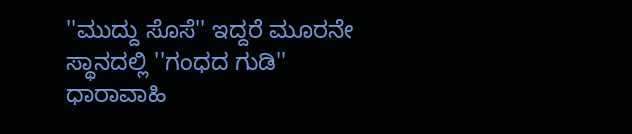''ಮುದ್ದು ಸೊಸೆ'' ಇದ್ದರೆ ಮೂರನೇ ಸ್ಥಾನದಲ್ಲಿ ''ಗಂಧದ ಗುಡಿ'' ಧಾರಾವಾಹಿ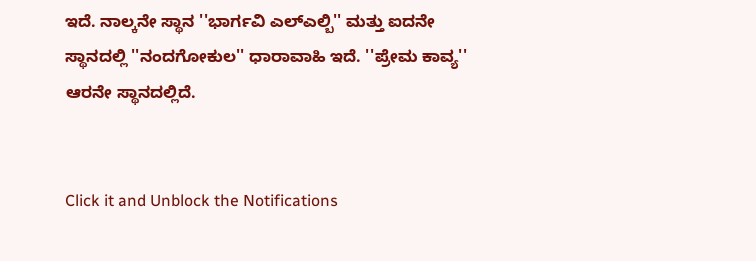ಇದೆ. ನಾಲ್ಕನೇ ಸ್ಥಾನ ''ಭಾರ್ಗವಿ ಎಲ್ಎಲ್ಬಿ'' ಮತ್ತು ಐದನೇ ಸ್ಥಾನದಲ್ಲಿ ''ನಂದಗೋಕುಲ'' ಧಾರಾವಾಹಿ ಇದೆ. ''ಪ್ರೇಮ ಕಾವ್ಯ'' ಆರನೇ ಸ್ಥಾನದಲ್ಲಿದೆ.


Click it and Unblock the Notifications